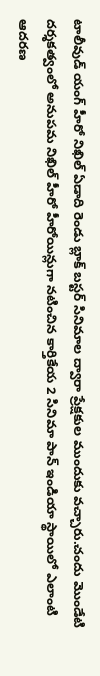టాలీవుడ్ యంగ్ హీరో నిఖిల్ ఏడాది రెండు బ్లాక్ బస్టర్ సినిమాల ద్వారా ప్రేక్షకుల ముందుకు వచ్చారు.చందు మొండేటి దర్శకత్వంలో అనుపమ నిఖిల్ హీరో హీరోయిన్లుగా నటించిన కార్తికేయ 2 సినిమా పాన్ ఇండియా స్థాయిలో ఎలాంటి ఆదరణ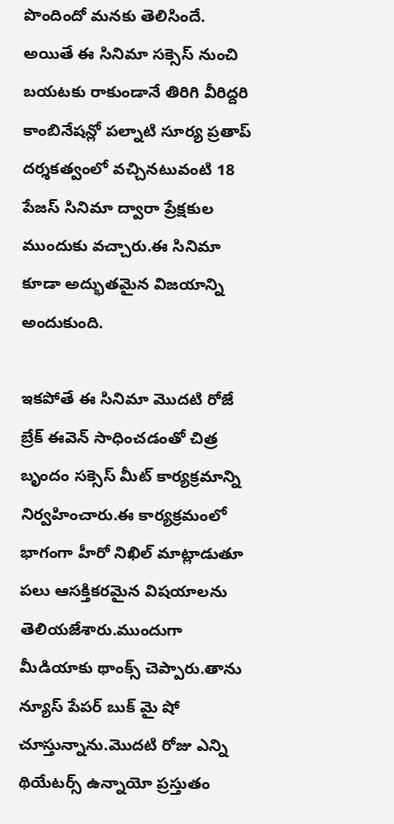పొందిందో మనకు తెలిసిందే.
అయితే ఈ సినిమా సక్సెస్ నుంచి బయటకు రాకుండానే తిరిగి వీరిద్దరి కాంబినేషన్లో పల్నాటి సూర్య ప్రతాప్ దర్శకత్వంలో వచ్చినటువంటి 18 పేజస్ సినిమా ద్వారా ప్రేక్షకుల ముందుకు వచ్చారు.ఈ సినిమా కూడా అద్భుతమైన విజయాన్ని అందుకుంది.

ఇకపోతే ఈ సినిమా మొదటి రోజే బ్రేక్ ఈవెన్ సాధించడంతో చిత్ర బృందం సక్సెస్ మీట్ కార్యక్రమాన్ని నిర్వహించారు.ఈ కార్యక్రమంలో భాగంగా హీరో నిఖిల్ మాట్లాడుతూ పలు ఆసక్తికరమైన విషయాలను తెలియజేశారు.ముందుగా మీడియాకు థాంక్స్ చెప్పారు.తాను న్యూస్ పేపర్ బుక్ మై షో చూస్తున్నాను.మొదటి రోజు ఎన్ని థియేటర్స్ ఉన్నాయో ప్రస్తుతం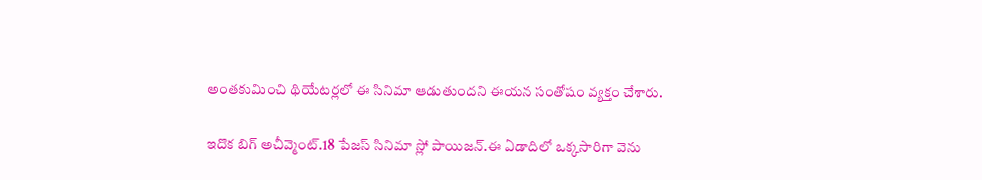అంతకుమించి థియేటర్లలో ఈ సినిమా ఆడుతుందని ఈయన సంతోషం వ్యక్తం చేశారు.

ఇదొక బిగ్ అచీవ్మెంట్.18 పేజస్ సినిమా స్లో పాయిజన్.ఈ ఏడాదిలో ఒక్కసారిగా వెను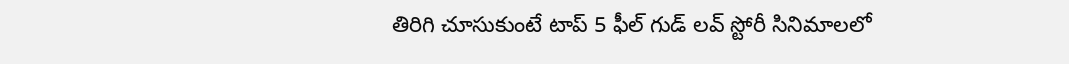తిరిగి చూసుకుంటే టాప్ 5 ఫీల్ గుడ్ లవ్ స్టోరీ సినిమాలలో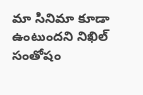మా సినిమా కూడా ఉంటుందని నిఖిల్ సంతోషం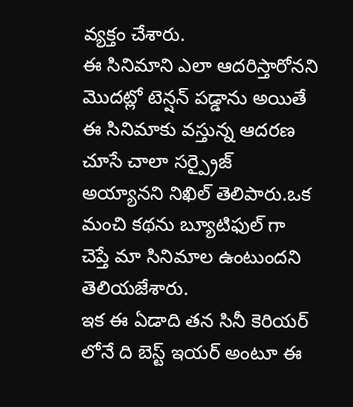వ్యక్తం చేశారు.
ఈ సినిమాని ఎలా ఆదరిస్తారోనని మొదట్లో టెన్షన్ పడ్డాను అయితే ఈ సినిమాకు వస్తున్న ఆదరణ చూసే చాలా సర్ప్రైజ్ అయ్యానని నిఖిల్ తెలిపారు.ఒక మంచి కథను బ్యూటిఫుల్ గా చెప్తే మా సినిమాల ఉంటుందని తెలియజేశారు.
ఇక ఈ ఏడాది తన సినీ కెరియర్ లోనే ది బెస్ట్ ఇయర్ అంటూ ఈ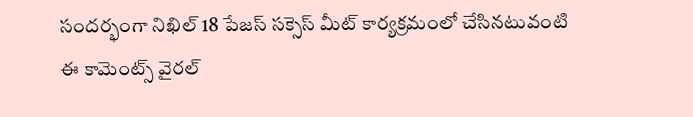సందర్భంగా నిఖిల్ 18 పేజస్ సక్సెస్ మీట్ కార్యక్రమంలో చేసినటువంటి ఈ కామెంట్స్ వైరల్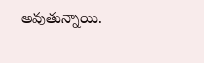అవుతున్నాయి.